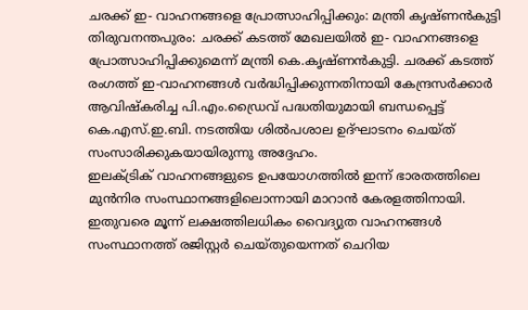ചരക്ക് ഇ- വാഹനങ്ങളെ പ്രോത്സാഹിപ്പിക്കും: മന്ത്രി കൃഷ്ണൻകുട്ടി
തിരുവനന്തപുരം: ചരക്ക് കടത്ത് മേഖലയിൽ ഇ- വാഹനങ്ങളെ പ്രോത്സാഹിപ്പിക്കുമെന്ന് മന്ത്രി കെ.കൃഷ്ണൻകുട്ടി. ചരക്ക് കടത്ത് രംഗത്ത് ഇ-വാഹനങ്ങൾ വർദ്ധിപ്പിക്കുന്നതിനായി കേന്ദ്രസർക്കാർ ആവിഷ്കരിച്ച പി.എം.ഡ്രൈവ് പദ്ധതിയുമായി ബന്ധപ്പെട്ട് കെ.എസ്.ഇ.ബി. നടത്തിയ ശിൽപശാല ഉദ്ഘാടനം ചെയ്ത് സംസാരിക്കുകയായിരുന്നു അദ്ദേഹം.
ഇലക്ട്രിക് വാഹനങ്ങളുടെ ഉപയോഗത്തിൽ ഇന്ന് ഭാരതത്തിലെ മുൻനിര സംസ്ഥാനങ്ങളിലൊന്നായി മാറാൻ കേരളത്തിനായി. ഇതുവരെ മൂന്ന് ലക്ഷത്തിലധികം വൈദ്യുത വാഹനങ്ങൾ സംസ്ഥാനത്ത് രജിസ്റ്റർ ചെയ്തുയെന്നത് ചെറിയ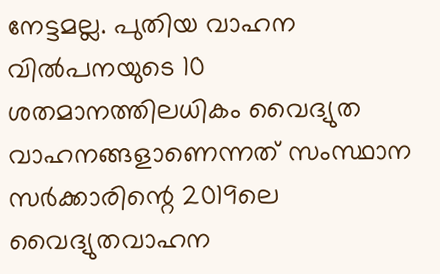നേട്ടമല്ല. പുതിയ വാഹന വിൽപനയുടെ 10 ശതമാനത്തിലധികം വൈദ്യുത വാഹനങ്ങളാണെന്നത് സംസ്ഥാന സർക്കാരിന്റെ 2019ലെ വൈദ്യുതവാഹന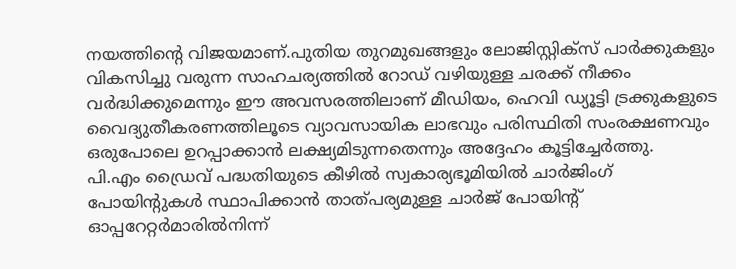നയത്തിന്റെ വിജയമാണ്.പുതിയ തുറമുഖങ്ങളും ലോജിസ്റ്റിക്സ് പാർക്കുകളും വികസിച്ചു വരുന്ന സാഹചര്യത്തിൽ റോഡ് വഴിയുള്ള ചരക്ക് നീക്കം വർദ്ധിക്കുമെന്നും ഈ അവസരത്തിലാണ് മീഡിയം, ഹെവി ഡ്യൂട്ടി ട്രക്കുകളുടെ വൈദ്യുതീകരണത്തിലൂടെ വ്യാവസായിക ലാഭവും പരിസ്ഥിതി സംരക്ഷണവും ഒരുപോലെ ഉറപ്പാക്കാൻ ലക്ഷ്യമിടുന്നതെന്നും അദ്ദേഹം കൂട്ടിച്ചേർത്തു.
പി.എം ഡ്രൈവ് പദ്ധതിയുടെ കീഴിൽ സ്വകാര്യഭൂമിയിൽ ചാർജിംഗ് പോയിന്റുകൾ സ്ഥാപിക്കാൻ താത്പര്യമുള്ള ചാർജ് പോയിന്റ് ഓപ്പറേറ്റർമാരിൽനിന്ന്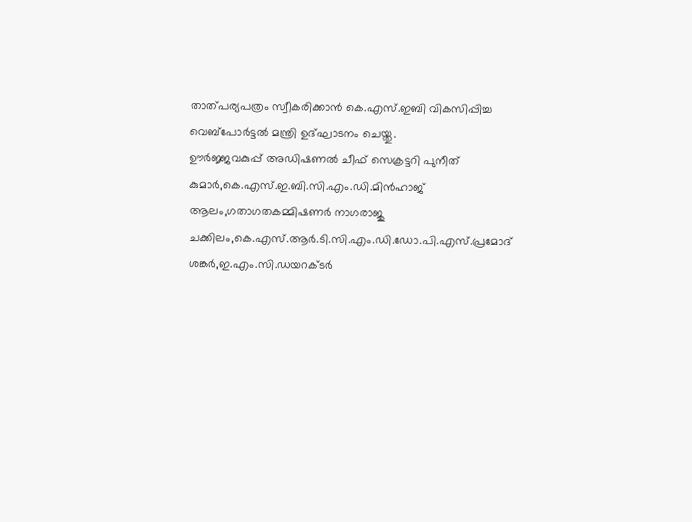താത്പര്യപത്രം സ്വീകരിക്കാൻ കെ.എസ്.ഇബി വികസിപ്പിച്ച വെബ്പോർട്ടൽ മന്ത്രി ഉദ്ഘാടനം ചെയ്തു.
ഊർജ്ജവകുപ്പ് അഡിഷണൽ ചീഫ് സെക്രട്ടറി പുനീത് കുമാർ,കെ.എസ്.ഇ.ബി.സി.എം.ഡി.മിൻഹാജ് ആലം,ഗതാഗതകമ്മിഷണർ നാഗരാജു ചക്കിലം,കെ.എസ്.ആർ.ടി.സി.എം.ഡി.ഡോ.പി.എസ്.പ്രമോദ് ശങ്കർ,ഇ.എം.സി.ഡയറക്ടർ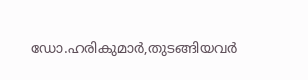ഡോ.ഹരികുമാർ,തുടങ്ങിയവർ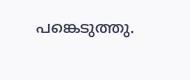പങ്കെടുത്തു.